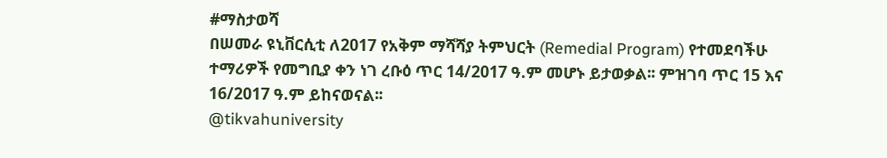#ማስታወሻ
በሠመራ ዩኒቨርሲቲ ለ2017 የአቅም ማሻሻያ ትምህርት (Remedial Program) የተመደባችሁ ተማሪዎች የመግቢያ ቀን ነገ ረቡዕ ጥር 14/2017 ዓ.ም መሆኑ ይታወቃል፡፡ ምዝገባ ጥር 15 እና 16/2017 ዓ.ም ይከናወናል፡፡
@tikvahuniversity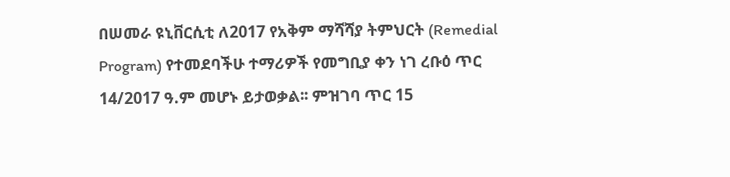በሠመራ ዩኒቨርሲቲ ለ2017 የአቅም ማሻሻያ ትምህርት (Remedial Program) የተመደባችሁ ተማሪዎች የመግቢያ ቀን ነገ ረቡዕ ጥር 14/2017 ዓ.ም መሆኑ ይታወቃል፡፡ ምዝገባ ጥር 15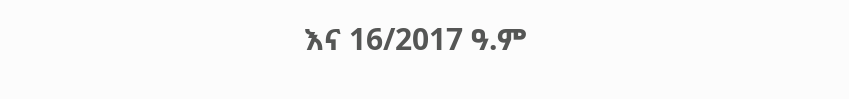እና 16/2017 ዓ.ም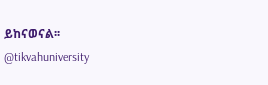ይከናወናል፡፡
@tikvahuniversity